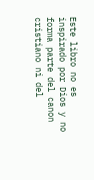Este libro no es inspirado por Dios y no forma parte del canon cristiano ni del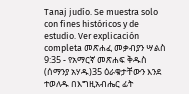Tanaj judío. Se muestra solo con fines históricos y de estudio. Ver explicación completa መጽሐፈ መቃብያን ሣልስ 9:35 - የአማርኛ መጽሐፍ ቅዱስ (ሰማንያ አሃዱ)35 ዕራቁታቸውን እንደ ተወለዱ በእግዚአብሔር ፊት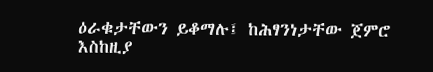ዕራቁታቸውን ይቆማሉ፤ ከሕፃንነታቸው ጀምሮ እስከዚያ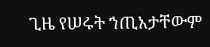ጊዜ የሠሩት ኀጢአታቸውም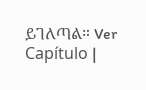ይገለጣል። Ver Capítulo |